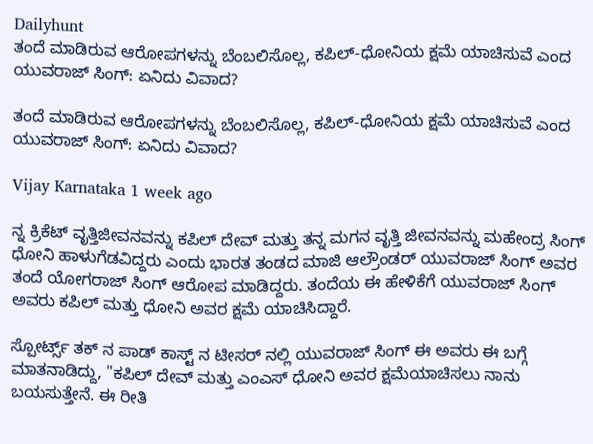Dailyhunt
ತಂದೆ ಮಾಡಿರುವ ಆರೋಪಗಳನ್ನು ಬೆಂಬಲಿಸೊಲ್ಲ, ಕಪಿಲ್-ಧೋನಿಯ ಕ್ಷಮೆ ಯಾಚಿಸುವೆ ಎಂದ ಯುವರಾಜ್ ಸಿಂಗ್: ಏನಿದು ವಿವಾದ?

ತಂದೆ ಮಾಡಿರುವ ಆರೋಪಗಳನ್ನು ಬೆಂಬಲಿಸೊಲ್ಲ, ಕಪಿಲ್-ಧೋನಿಯ ಕ್ಷಮೆ ಯಾಚಿಸುವೆ ಎಂದ ಯುವರಾಜ್ ಸಿಂಗ್: ಏನಿದು ವಿವಾದ?

Vijay Karnataka 1 week ago

ನ್ನ ಕ್ರಿಕೆಟ್ ವೃತ್ತಿಜೀವನವನ್ನು ಕಪಿಲ್ ದೇವ್ ಮತ್ತು ತನ್ನ ಮಗನ ವೃತ್ತಿ ಜೀವನವನ್ನು ಮಹೇಂದ್ರ ಸಿಂಗ್ ಧೋನಿ ಹಾಳುಗೆಡವಿದ್ದರು ಎಂದು ಭಾರತ ತಂಡದ ಮಾಜಿ ಆಲ್ರೌಂಡರ್ ಯುವರಾಜ್ ಸಿಂಗ್ ಅವರ ತಂದೆ ಯೋಗರಾಜ್ ಸಿಂಗ್ ಆರೋಪ ಮಾಡಿದ್ದರು. ತಂದೆಯ ಈ ಹೇಳಿಕೆಗೆ ಯುವರಾಜ್ ಸಿಂಗ್ ಅವರು ಕಪಿಲ್ ಮತ್ತು ಧೋನಿ ಅವರ ಕ್ಷಮೆ ಯಾಚಿಸಿದ್ದಾರೆ.

ಸ್ಪೋರ್ಟ್ಸ್ ತಕ್ ನ ಪಾಡ್ ಕಾಸ್ಟ್ ನ ಟೀಸರ್ ನಲ್ಲಿ ಯುವರಾಜ್ ಸಿಂಗ್ ಈ ಅವರು ಈ ಬಗ್ಗೆ ಮಾತನಾಡಿದ್ದು, "ಕಪಿಲ್ ದೇವ್ ಮತ್ತು ಎಂಎಸ್ ಧೋನಿ ಅವರ ಕ್ಷಮೆಯಾಚಿಸಲು ನಾನು ಬಯಸುತ್ತೇನೆ. ಈ ರೀತಿ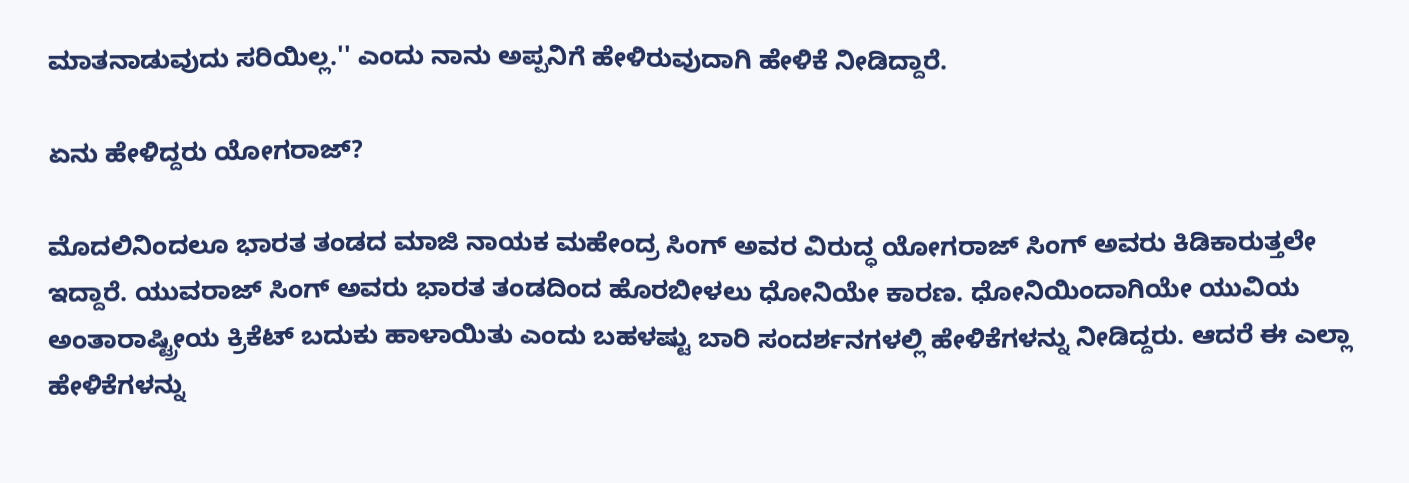ಮಾತನಾಡುವುದು ಸರಿಯಿಲ್ಲ.'' ಎಂದು ನಾನು ಅಪ್ಪನಿಗೆ ಹೇಳಿರುವುದಾಗಿ ಹೇಳಿಕೆ ನೀಡಿದ್ದಾರೆ.

ಏನು ಹೇಳಿದ್ದರು ಯೋಗರಾಜ್?

ಮೊದಲಿನಿಂದಲೂ ಭಾರತ ತಂಡದ ಮಾಜಿ ನಾಯಕ ಮಹೇಂದ್ರ ಸಿಂಗ್ ಅವರ ವಿರುದ್ಧ ಯೋಗರಾಜ್ ಸಿಂಗ್ ಅವರು ಕಿಡಿಕಾರುತ್ತಲೇ ಇದ್ದಾರೆ. ಯುವರಾಜ್ ಸಿಂಗ್ ಅವರು ಭಾರತ ತಂಡದಿಂದ ಹೊರಬೀಳಲು ಧೋನಿಯೇ ಕಾರಣ. ಧೋನಿಯಿಂದಾಗಿಯೇ ಯುವಿಯ ಅಂತಾರಾಷ್ಟ್ರೀಯ ಕ್ರಿಕೆಟ್ ಬದುಕು ಹಾಳಾಯಿತು ಎಂದು ಬಹಳಷ್ಟು ಬಾರಿ ಸಂದರ್ಶನಗಳಲ್ಲಿ ಹೇಳಿಕೆಗಳನ್ನು ನೀಡಿದ್ದರು. ಆದರೆ ಈ ಎಲ್ಲಾ ಹೇಳಿಕೆಗಳನ್ನು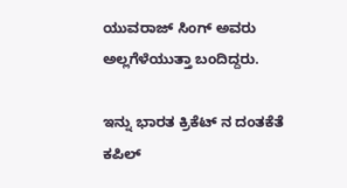ಯುವರಾಜ್ ಸಿಂಗ್ ಅವರು ಅಲ್ಲಗೆಳೆಯುತ್ತಾ ಬಂದಿದ್ದರು.

ಇನ್ನು ಭಾರತ ಕ್ರಿಕೆಟ್ ನ ದಂತಕೆತೆ ಕಪಿಲ್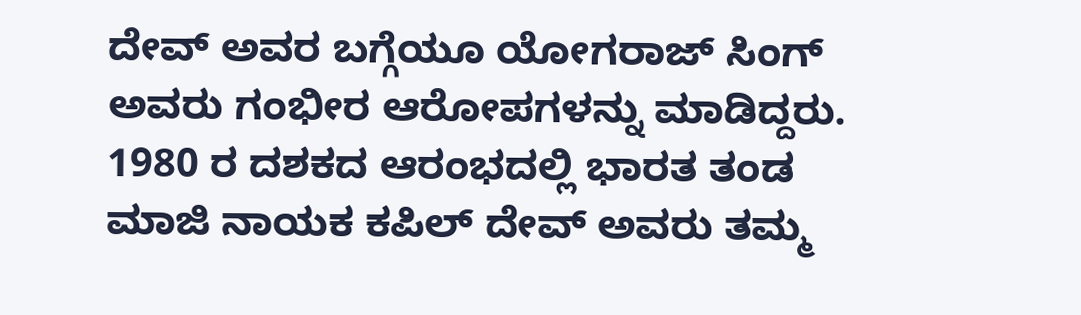ದೇವ್ ಅವರ ಬಗ್ಗೆಯೂ ಯೋಗರಾಜ್ ಸಿಂಗ್ ಅವರು ಗಂಭೀರ ಆರೋಪಗಳನ್ನು ಮಾಡಿದ್ದರು. 1980 ರ ದಶಕದ ಆರಂಭದಲ್ಲಿ ಭಾರತ ತಂಡ ಮಾಜಿ ನಾಯಕ ಕಪಿಲ್ ದೇವ್ ಅವರು ತಮ್ಮ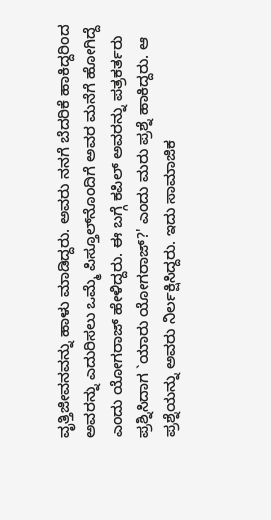ವೃತ್ತಿಜೀವನವನ್ನು ಹಾಳು ಮಾಡಿದ್ದರು. ಅವರು ನನಗೆ ಬೆದರಿಕೆ ಹಾಕಿದ್ದರಿಂದ ಅವರನ್ನು ಎದುರಿಸಲು ಒಮ್ಮೆ ಪಿಸ್ತೂಲ್‌ನೊಂದಿಗೆ ಅವರ ಮನೆಗೆ ಹೋಗಿದ್ದೆ ಎಂದು ಯೋಗರಾಜ್ ಹೇಳಿದ್ದರು. ಈ ಬಗ್ಗೆ ಕಪಿಲ್ ಅವರನ್ನು ಪತ್ರಕರ್ತರು ಪ್ರಶ್ನಿಸಿದಾಗ `ಯಾರು ಯೋಗರಾಜ್?' ಎಂದು ಮರು ಪ್ರಶ್ನೆ ಹಾಕಿದ್ದರು. ಆ ಪ್ರಶ್ನೆಯನ್ನು ಅವರು ನಿರ್ಲಕ್ಷಿಸಿದ್ದರು. ಇದು ಸಾಮಾಜಿಕ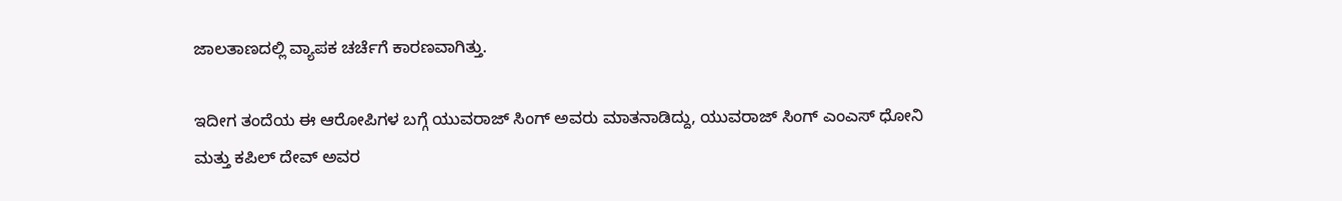ಜಾಲತಾಣದಲ್ಲಿ ವ್ಯಾಪಕ ಚರ್ಚೆಗೆ ಕಾರಣವಾಗಿತ್ತು.

ಇದೀಗ ತಂದೆಯ ಈ ಆರೋಪಿಗಳ ಬಗ್ಗೆ ಯುವರಾಜ್ ಸಿಂಗ್ ಅವರು ಮಾತನಾಡಿದ್ದು, ಯುವರಾಜ್ ಸಿಂಗ್ ಎಂಎಸ್ ಧೋನಿ ಮತ್ತು ಕಪಿಲ್ ದೇವ್ ಅವರ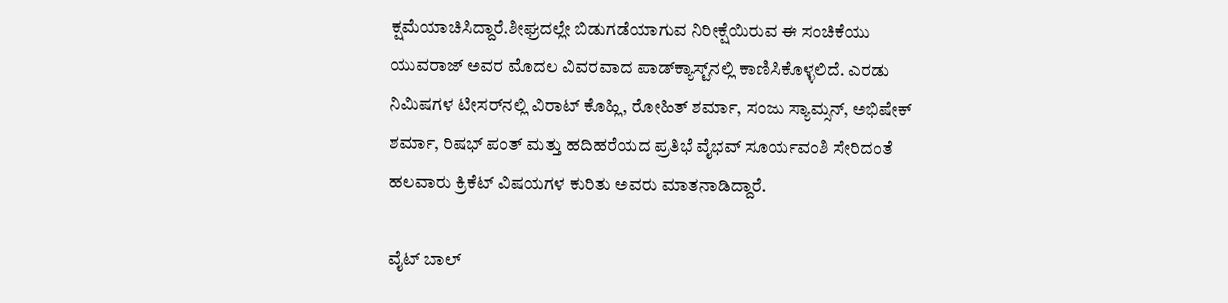ಕ್ಷಮೆಯಾಚಿಸಿದ್ದಾರೆ.ಶೀಘ್ರದಲ್ಲೇ ಬಿಡುಗಡೆಯಾಗುವ ನಿರೀಕ್ಷೆಯಿರುವ ಈ ಸಂಚಿಕೆಯು ಯುವರಾಜ್ ಅವರ ಮೊದಲ ವಿವರವಾದ ಪಾಡ್‌ಕ್ಯಾಸ್ಟ್‌ನಲ್ಲಿ ಕಾಣಿಸಿಕೊಳ್ಳಲಿದೆ. ಎರಡು ನಿಮಿಷಗಳ ಟೀಸರ್‌ನಲ್ಲಿ ವಿರಾಟ್ ಕೊಹ್ಲಿ, ರೋಹಿತ್ ಶರ್ಮಾ, ಸಂಜು ಸ್ಯಾಮ್ಸನ್, ಅಭಿಷೇಕ್ ಶರ್ಮಾ, ರಿಷಭ್ ಪಂತ್ ಮತ್ತು ಹದಿಹರೆಯದ ಪ್ರತಿಭೆ ವೈಭವ್ ಸೂರ್ಯವಂಶಿ ಸೇರಿದಂತೆ ಹಲವಾರು ಕ್ರಿಕೆಟ್ ವಿಷಯಗಳ ಕುರಿತು ಅವರು ಮಾತನಾಡಿದ್ದಾರೆ.

ವೈಟ್ ಬಾಲ್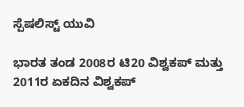ಸ್ಪೆಷಲಿಸ್ಟ್ ಯುವಿ

ಭಾರತ ತಂಡ 2008ರ ಟಿ20 ವಿಶ್ವಕಪ್ ಮತ್ತು 2011ರ ಏಕದಿನ ವಿಶ್ವಕಪ್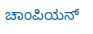ಚಾಂಪಿಯನ್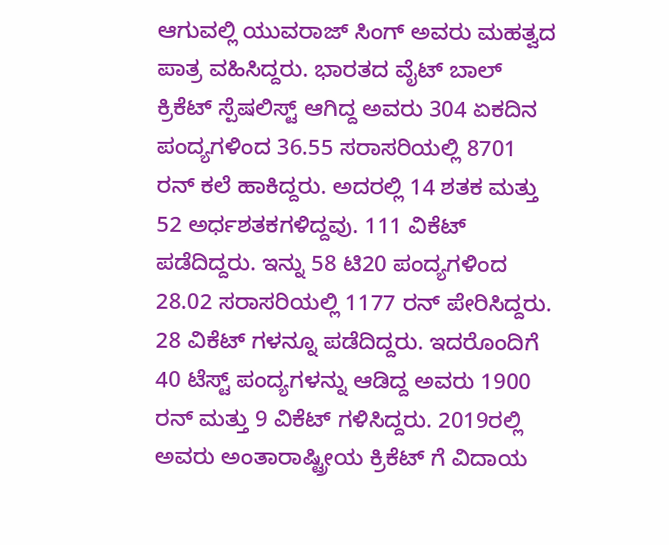ಆಗುವಲ್ಲಿ ಯುವರಾಜ್ ಸಿಂಗ್ ಅವರು ಮಹತ್ವದ ಪಾತ್ರ ವಹಿಸಿದ್ದರು. ಭಾರತದ ವೈಟ್ ಬಾಲ್ ಕ್ರಿಕೆಟ್ ಸ್ಪೆಷಲಿಸ್ಟ್ ಆಗಿದ್ದ ಅವರು 304 ಏಕದಿನ ಪಂದ್ಯಗಳಿಂದ 36.55 ಸರಾಸರಿಯಲ್ಲಿ 8701 ರನ್ ಕಲೆ ಹಾಕಿದ್ದರು. ಅದರಲ್ಲಿ 14 ಶತಕ ಮತ್ತು 52 ಅರ್ಧಶತಕಗಳಿದ್ದವು. 111 ವಿಕೆಟ್ ಪಡೆದಿದ್ದರು. ಇನ್ನು 58 ಟಿ20 ಪಂದ್ಯಗಳಿಂದ 28.02 ಸರಾಸರಿಯಲ್ಲಿ 1177 ರನ್ ಪೇರಿಸಿದ್ದರು. 28 ವಿಕೆಟ್ ಗಳನ್ನೂ ಪಡೆದಿದ್ದರು. ಇದರೊಂದಿಗೆ 40 ಟೆಸ್ಟ್ ಪಂದ್ಯಗಳನ್ನು ಆಡಿದ್ದ ಅವರು 1900 ರನ್ ಮತ್ತು 9 ವಿಕೆಟ್ ಗಳಿಸಿದ್ದರು. 2019ರಲ್ಲಿ ಅವರು ಅಂತಾರಾಷ್ಟ್ರೀಯ ಕ್ರಿಕೆಟ್ ಗೆ ವಿದಾಯ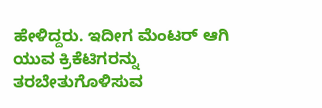ಹೇಳಿದ್ದರು. ಇದೀಗ ಮೆಂಟರ್ ಆಗಿ ಯುವ ಕ್ರಿಕೆಟಿಗರನ್ನು ತರಬೇತುಗೊಳಿಸುವ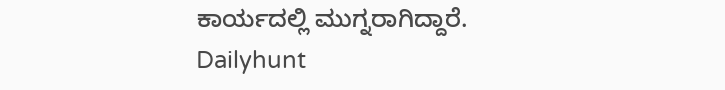ಕಾರ್ಯದಲ್ಲಿ ಮುಗ್ನರಾಗಿದ್ದಾರೆ.
Dailyhunt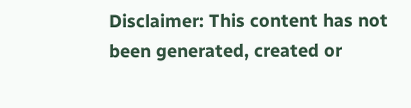Disclaimer: This content has not been generated, created or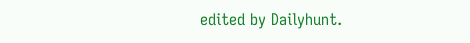edited by Dailyhunt.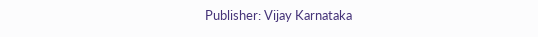Publisher: Vijay Karnataka